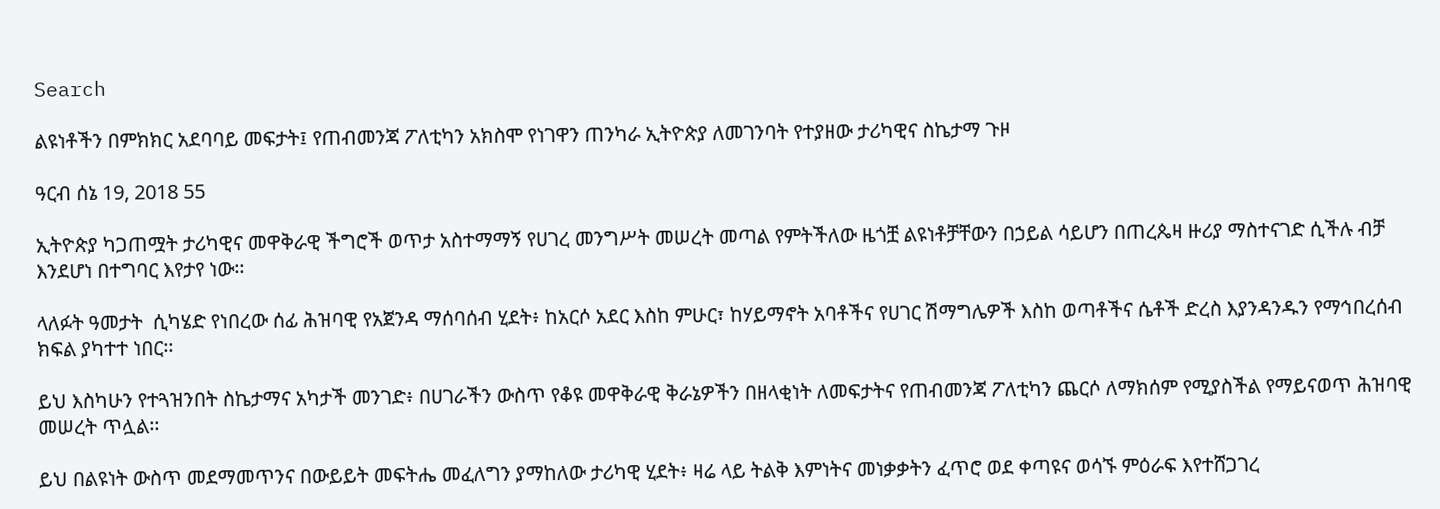Search

ልዩነቶችን በምክክር አደባባይ መፍታት፤ የጠብመንጃ ፖለቲካን አክስሞ የነገዋን ጠንካራ ኢትዮጵያ ለመገንባት የተያዘው ታሪካዊና ስኬታማ ጉዞ

ዓርብ ሰኔ 19, 2018 55

ኢትዮጵያ ካጋጠሟት ታሪካዊና መዋቅራዊ ችግሮች ወጥታ አስተማማኝ የሀገረ መንግሥት መሠረት መጣል የምትችለው ዜጎቿ ልዩነቶቻቸውን በኃይል ሳይሆን በጠረጴዛ ዙሪያ ማስተናገድ ሲችሉ ብቻ እንደሆነ በተግባር እየታየ ነው፡፡

ላለፉት ዓመታት  ሲካሄድ የነበረው ሰፊ ሕዝባዊ የአጀንዳ ማሰባሰብ ሂደት፥ ከአርሶ አደር እስከ ምሁር፣ ከሃይማኖት አባቶችና የሀገር ሽማግሌዎች እስከ ወጣቶችና ሴቶች ድረስ እያንዳንዱን የማኅበረሰብ ክፍል ያካተተ ነበር፡፡

ይህ እስካሁን የተጓዝንበት ስኬታማና አካታች መንገድ፥ በሀገራችን ውስጥ የቆዩ መዋቅራዊ ቅራኔዎችን በዘላቂነት ለመፍታትና የጠብመንጃ ፖለቲካን ጨርሶ ለማክሰም የሚያስችል የማይናወጥ ሕዝባዊ መሠረት ጥሏል፡፡

ይህ በልዩነት ውስጥ መደማመጥንና በውይይት መፍትሔ መፈለግን ያማከለው ታሪካዊ ሂደት፥ ዛሬ ላይ ትልቅ እምነትና መነቃቃትን ፈጥሮ ወደ ቀጣዩና ወሳኙ ምዕራፍ እየተሸጋገረ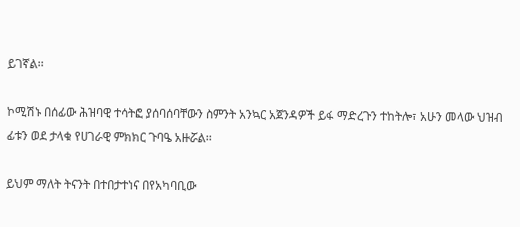ይገኛል፡፡

ኮሚሽኑ በሰፊው ሕዝባዊ ተሳትፎ ያሰባሰባቸውን ስምንት አንኳር አጀንዳዎች ይፋ ማድረጉን ተከትሎ፣ አሁን መላው ህዝብ ፊቱን ወደ ታላቁ የሀገራዊ ምክክር ጉባዔ አዙሯል፡፡

ይህም ማለት ትናንት በተበታተነና በየአካባቢው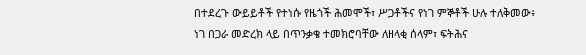በተደረጉ ውይይቶች የተነሱ የዜጎች ሕመሞች፣ ሥጋቶችና የነገ ምኞቶች ሁሉ ተለቅመው፥ ነገ በጋራ መድረክ ላይ በጥንቃቄ ተመክሮባቸው ለዘላቂ ሰላም፣ ፍትሕና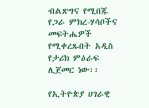ብልጽግና የሚበጁ የጋራ ምክረ-ሃሳቦችና መፍትሔዎች የሚቀረጹበት አዲስ የታሪክ ምዕራፍ ሊጀመር ነው፡፡

የኢትዮጵያ ሀገራዊ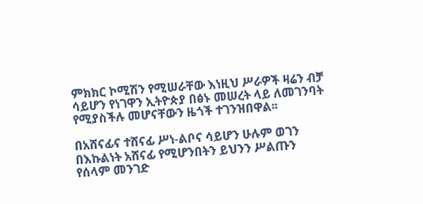ምክክር ኮሚሽን የሚሠራቸው እነዚህ ሥራዎች ዛሬን ብቻ ሳይሆን የነገዋን ኢትዮጵያ በፅኑ መሠረት ላይ ለመገንባት የሚያስችሉ መሆናቸውን ዜጎች ተገንዝበዋል፡፡

በአሸናፊና ተሸናፊ ሥነ-ልቦና ሳይሆን ሁሉም ወገን በእኩልነት አሸናፊ የሚሆንበትን ይህንን ሥልጡን የሰላም መንገድ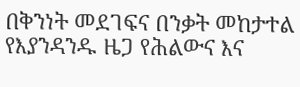በቅንነት መደገፍና በንቃት መከታተል የእያንዳንዱ ዜጋ የሕልውና እና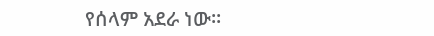የሰላም አደራ ነው፡፡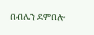በብሌን ደምበሎ